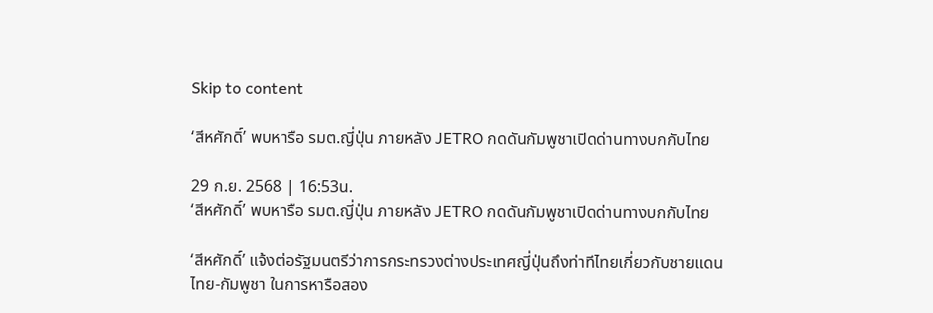Skip to content

‘สีหศักดิ์’ พบหารือ รมต.ญี่ปุ่น ภายหลัง JETRO กดดันกัมพูชาเปิดด่านทางบกกับไทย

29 ก.ย. 2568 | 16:53น.
‘สีหศักดิ์’ พบหารือ รมต.ญี่ปุ่น ภายหลัง JETRO กดดันกัมพูชาเปิดด่านทางบกกับไทย

‘สีหศักดิ์’ แจ้งต่อรัฐมนตรีว่าการกระทรวงต่างประเทศญี่ปุ่นถึงท่าทีไทยเกี่ยวกับชายแดนไทย-กัมพูชา ในการหารือสอง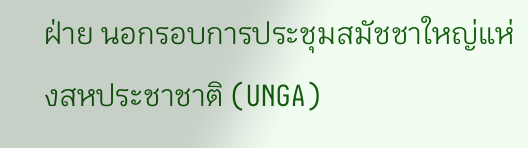ฝ่าย นอกรอบการประชุมสมัชชาใหญ่แห่งสหประชาชาติ (UNGA)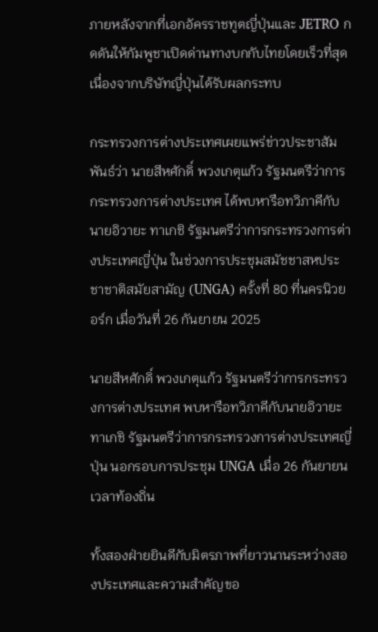ภายหลังจากที่เอกอัครราชทูตญี่ปุ่นและ JETRO กดดันให้กัมพูชาเปิดด่านทางบกกับไทยโดยเร็วที่สุด เนื่องจากบริษัทญี่ปุ่นได้รับผลกระทบ

กระทรวงการต่างประเทศเผยแพร่ข่าวประชาสัมพันธ์ว่า นายสีหศักดิ์ พวงเกตุแก้ว รัฐมนตรีว่าการกระทรวงการต่างประเทศ ได้พบหารือทวิภาคีกับนายอิวายะ ทาเกชิ รัฐมนตรีว่าการกระทรวงการต่างประเทศญี่ปุ่น ในช่วงการประชุมสมัชชาสหประชาชาติสมัยสามัญ (UNGA) ครั้งที่ 80 ที่นครนิวยอร์ก เมื่อวันที่ 26 กันยายน 2025

นายสีหศักดิ์ พวงเกตุแก้ว รัฐมนตรีว่าการกระทรวงการต่างประเทศ พบหารือทวิภาคีกับนายอิวายะ ทาเกชิ รัฐมนตรีว่าการกระทรวงการต่างประเทศญี่ปุ่น นอกรอบการประชุม UNGA เมื่อ 26 กันยายน เวลาท้องถิ่น

ทั้งสองฝ่ายยินดีกับมิตรภาพที่ยาวนานระหว่างสองประเทศและความสำคัญขอ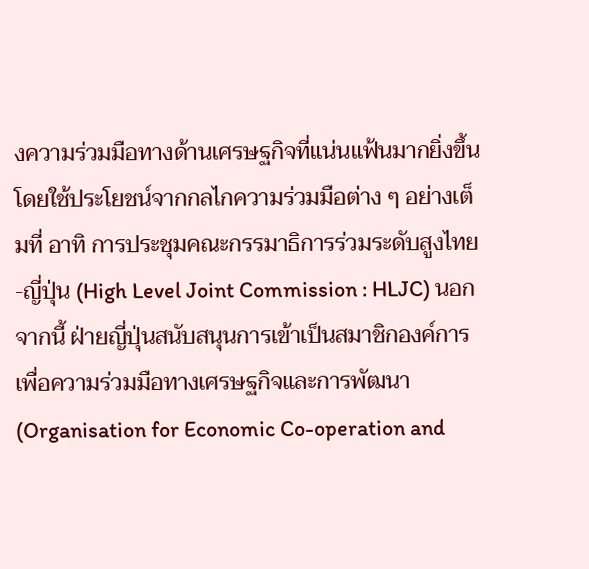งความร่วมมือทางด้านเศรษฐกิจที่แน่นแฟ้นมากยิ่งขึ้น โดยใช้ประโยชน์จากกลไกความร่วมมือต่าง ๆ อย่างเต็มที่ อาทิ การประชุมคณะกรรมาธิการร่วมระดับสูงไทย-ญี่ปุ่น (High Level Joint Commission : HLJC) นอกจากนี้ ฝ่ายญี่ปุ่นสนับสนุนการเข้าเป็นสมาชิกองค์การเพื่อความร่วมมือทางเศรษฐกิจและการพัฒนา (Organisation for Economic Co-operation and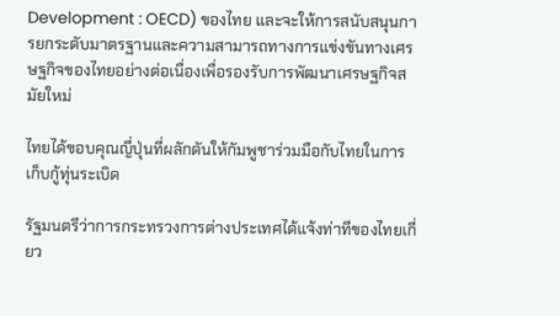Development : OECD) ของไทย และจะให้การสนับสนุนการยกระดับมาตรฐานและความสามารถทางการแข่งขันทางเศรษฐกิจของไทยอย่างต่อเนื่องเพื่อรองรับการพัฒนาเศรษฐกิจสมัยใหม่

ไทยได้ขอบคุณญี่ปุ่นที่ผลักดันให้กัมพูชาร่วมมือกับไทยในการเก็บกู้ทุ่นระเบิด

รัฐมนตรีว่าการกระทรวงการต่างประเทศได้แจ้งท่าทีของไทยเกี่ยว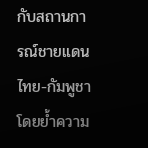กับสถานการณ์ชายแดนไทย-กัมพูชา โดยย้ำความ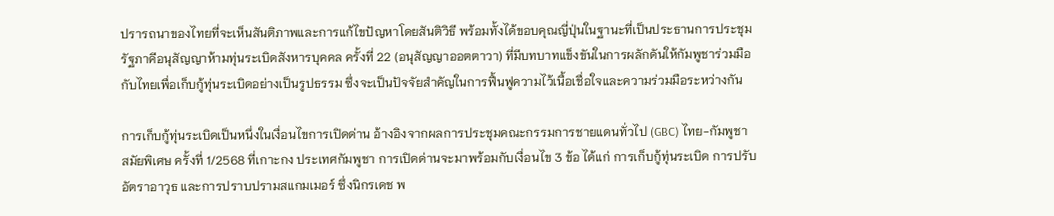ปรารถนาของไทยที่จะเห็นสันติภาพและการแก้ไขปัญหาโดยสันติวิธี พร้อมทั้งได้ขอบคุณญี่ปุ่นในฐานะที่เป็นประธานการประชุมรัฐภาคีอนุสัญญาห้ามทุ่นระเบิดสังหารบุคคล ครั้งที่ 22 (อนุสัญญาออตตาวา) ที่มีบทบาทแข็งขันในการผลักดันให้กัมพูชาร่วมมือกับไทยเพื่อเก็บกู้ทุ่นระเบิดอย่างเป็นรูปธรรม ซึ่งจะเป็นปัจจัยสำคัญในการฟื้นฟูความไว้เนื้อเชื่อใจและความร่วมมือระหว่างกัน

การเก็บกู้ทุ่นระเบิดเป็นหนึ่งในเงื่อนไขการเปิดด่าน อ้างอิงจากผลการประชุมคณะกรรมการชายแดนทั่วไป (GBC) ไทย-กัมพูชา สมัยพิเศษ ครั้งที่ 1/2568 ที่เกาะกง ประเทศกัมพูชา การเปิดด่านจะมาพร้อมกับเงื่อนไข 3 ข้อ ได้แก่ การเก็บกู้ทุ่นระเบิด การปรับอัตราอาวุธ และการปราบปรามสแกมเมอร์ ซึ่งนิกรเดช พ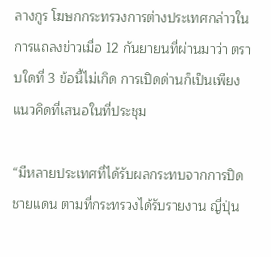ลางกูร โฆษกกระทรวงการต่างประเทศกล่าวในการแถลงข่าวเมื่อ 12 กันยายนที่ผ่านมาว่า ตราบใดที่ 3 ข้อนี้ไม่เกิด การเปิดด่านก็เป็นเพียงแนวคิดที่เสนอในที่ประชุม

“มีหลายประเทศที่ได้รับผลกระทบจากการปิดชายแดน ตามที่กระทรวงได้รับรายงาน ญี่ปุ่น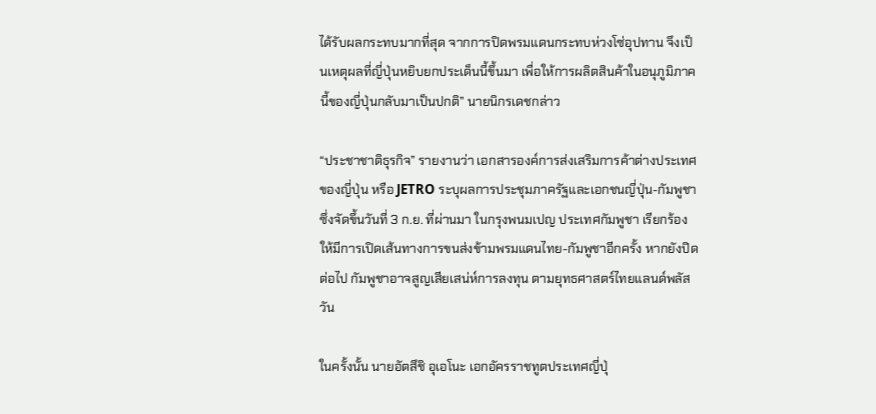ได้รับผลกระทบมากที่สุด จากการปิดพรมแดนกระทบห่วงโซ่อุปทาน จึงเป็นเหตุผลที่ญี่ปุ่นหยิบยกประเด็นนี้ขึ้นมา เพื่อให้การผลิตสินค้าในอนุภูมิภาคนี้ของญี่ปุ่นกลับมาเป็นปกติ” นายนิกรเดชกล่าว

“ประชาชาติธุรกิจ” รายงานว่า เอกสารองค์การส่งเสริมการค้าต่างประเทศของญี่ปุ่น หรือ JETRO ระบุผลการประชุมภาครัฐและเอกชนญี่ปุ่น-กัมพูชา ซึ่งจัดขึ้นวันที่ 3 ก.ย. ที่ผ่านมา ในกรุงพนมเปญ ประเทศกัมพูชา เรียกร้องให้มีการเปิดเส้นทางการขนส่งข้ามพรมแดนไทย-กัมพูชาอีกครั้ง หากยังปิดต่อไป กัมพูชาอาจสูญเสียเสน่ห์การลงทุน ตามยุทธศาสตร์ไทยแลนด์พลัสวัน

ในครั้งนั้น นายอัตสึชิ อุเอโนะ เอกอัครราชทูตประเทศญี่ปุ่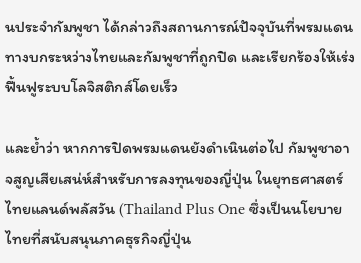นประจำกัมพูชา ได้กล่าวถึงสถานการณ์ปัจจุบันที่พรมแดนทางบกระหว่างไทยและกัมพูชาที่ถูกปิด และเรียกร้องให้เร่งฟื้นฟูระบบโลจิสติกส์โดยเร็ว

และย้ำว่า หากการปิดพรมแดนยังดำเนินต่อไป กัมพูชาอาจสูญเสียเสน่ห์สำหรับการลงทุนของญี่ปุ่น ในยุทธศาสตร์ไทยแลนด์พลัสวัน (Thailand Plus One ซึ่งเป็นนโยบายไทยที่สนับสนุนภาคธุรกิจญี่ปุ่น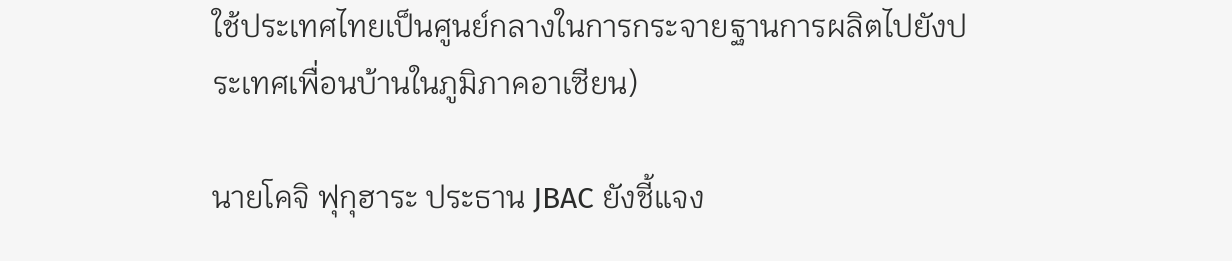ใช้ประเทศไทยเป็นศูนย์กลางในการกระจายฐานการผลิตไปยังประเทศเพื่อนบ้านในภูมิภาคอาเซียน)

นายโคจิ ฟุกุฮาระ ประธาน JBAC ยังชี้แจง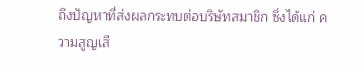ถึงปัญหาที่ส่งผลกระทบต่อบริษัทสมาชิก ซึ่งได้แก่ ความสูญเสี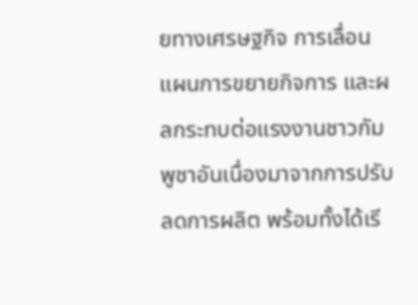ยทางเศรษฐกิจ การเลื่อนแผนการขยายกิจการ และผลกระทบต่อแรงงานชาวกัมพูชาอันเนื่องมาจากการปรับลดการผลิต พร้อมทั้งได้เรี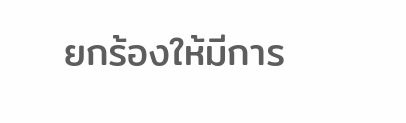ยกร้องให้มีการ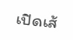เปิดเส้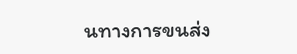นทางการขนส่ง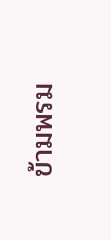ข้ามพรม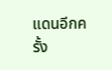แดนอีกครั้ง